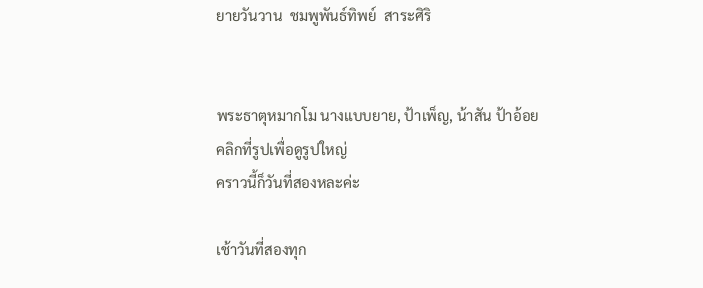ยายวันวาน  ชมพูพันธ์ทิพย์  สาระศิริ


พระธาตุหมากโม นางแบบยาย, ป้าเพ็ญ, น้าสัน ป้าอ้อย
คลิกที่รูปเพื่อดูรูปใหญ่
คราวนี้ก็วันที่สองหละค่ะ

เช้าวันที่สองทุก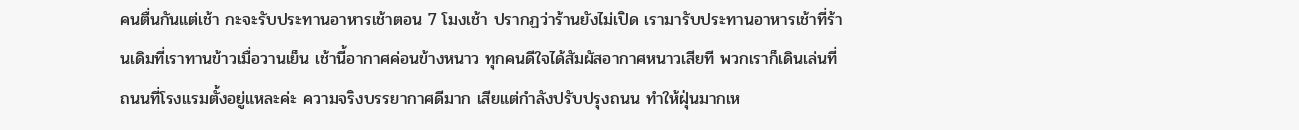คนตื่นกันแต่เช้า กะจะรับประทานอาหารเช้าตอน 7 โมงเช้า ปรากฏว่าร้านยังไม่เปิด เรามารับประทานอาหารเช้าที่ร้านเดิมที่เราทานข้าวเมื่อวานเย็น เช้านี้อากาศค่อนข้างหนาว ทุกคนดีใจได้สัมผัสอากาศหนาวเสียที พวกเราก็เดินเล่นที่ถนนที่โรงแรมตั้งอยู่แหละค่ะ ความจริงบรรยากาศดีมาก เสียแต่กำลังปรับปรุงถนน ทำให้ฝุ่นมากเห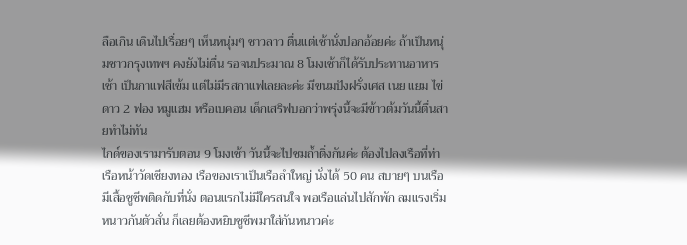ลือเกิน เดินไปเรื่อยๆ เห็นหนุ่มๆ ชาวลาว ตื่นแต่เช้านั่งปอกอ้อยค่ะ ถ้าเป็นหนุ่มชาวกรุงเทพฯ คงยังไม่ตื่น รอจนประมาณ 8 โมงเช้าก็ได้รับประทานอาหารเช้า เป็นกาแฟสีเข้ม แต่ไม่มีรสกาแฟเลยละค่ะ มีขนมปังฝรั่งเศส เนย แยม ไข่ดาว 2 ฟอง หมูแฮม หรือเบคอน เด็กเสริฟบอกว่าพรุ่งนี้จะมีข้าวต้มวันนี้ตื่นสายทำไม่ทัน
ไกด์ของเรามารับตอน 9 โมงเช้า วันนี้จะไปชมถ้ำติ่งกันค่ะ ต้องไปลงเรือที่ท่าเรือหน้าวัดเชียงทอง เรือของเราเป็นเรือลำใหญ่ นั่งได้ 50 คน สบายๆ บนเรือมีเสื้อชูชีพติดกับที่นั่ง ตอนแรกไม่มีใครสนใจ พอเรือแล่นไปสักพัก ลมแรงเริ่มหนาวกันตัวสั่น ก็เลยต้องหยิบชูชีพมาใส่กันหนาวค่ะ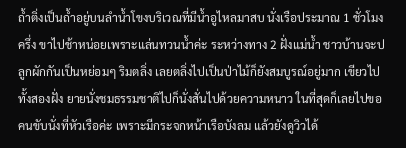ถ้ำติ่งเป็นถ้ำอยู่บนลำน้ำโขงบริเวณที่มีน้ำอูไหลมาสบ นั่งเรือประมาณ 1 ชั่วโมงครึ่ง ขาไปช้าหน่อยเพราะแล่นทวนน้ำค่ะ ระหว่างทาง 2 ฝั่งแม่น้ำ ชาวบ้านจะปลูกผักกันเป็นหย่อมๆ ริมตลิ่ง เลยตลิ่งไปเป็นป่าไม้ก็ยังสมบูรณ์อยู่มาก เขียวไปทั้งสองฝั่ง ยายนั่งชมธรรมชาติไปก็นั่งสั่นไปด้วยความหนาว ในที่สุดก็เลยไปขอคนขับนั่งที่หัวเรือค่ะ เพราะมีกระจกหน้าเรือบังลม แล้วยังดูวิวได้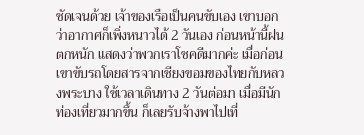ชัดเจนด้วย เจ้าของเรือเป็นคนขับเอง เขาบอกว่าอากาศก็เพิ่งหนาวได้ 2 วันเอง ก่อนหน้านี้ฝนตกหนัก แสดงว่าพวกเราโชคดีมากค่ะ เมื่อก่อนเขาขับรถโดยสารจากเชียงขอมของไทยกับหลวงพระบาง ใช้เวลาเดินทาง 2 วันต่อมา เมื่อมีนักท่องเที่ยวมากขึ้น ก็เลยรับจ้างพาไปเที่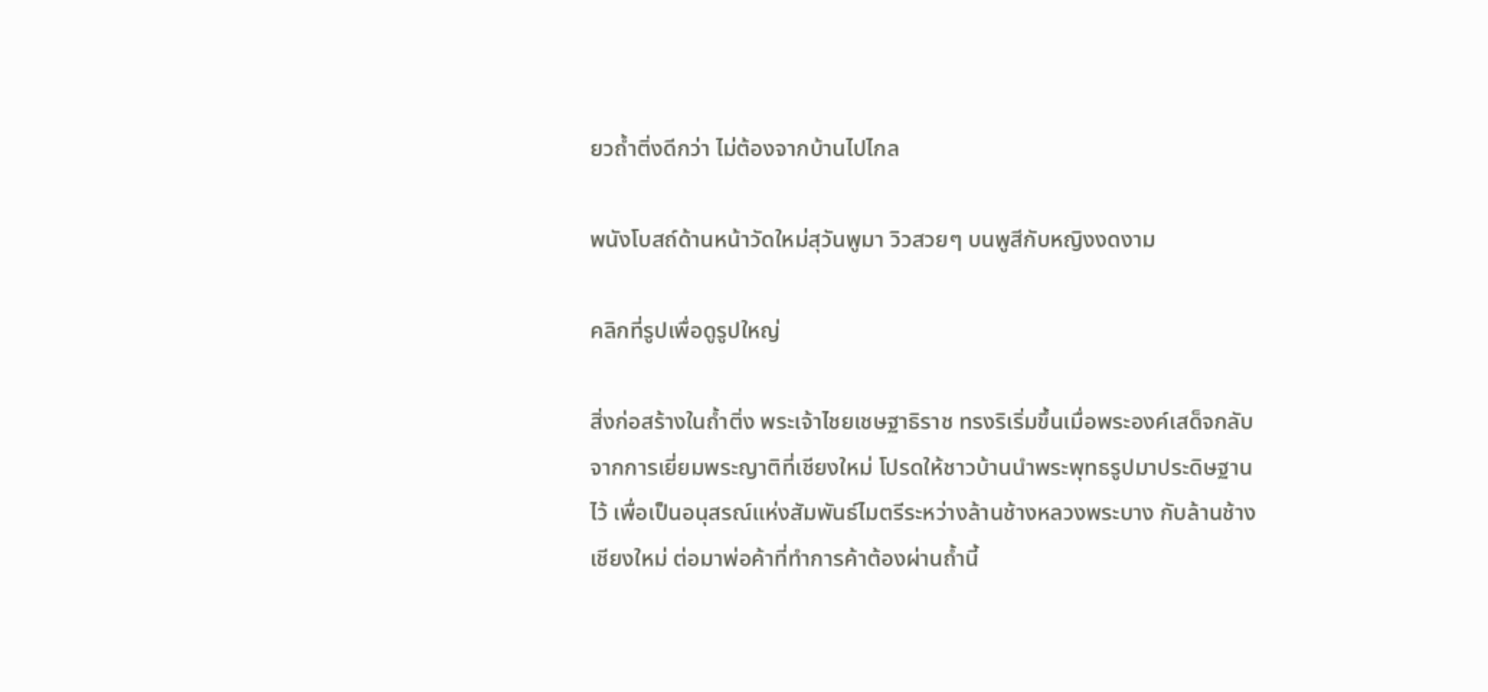ยวถ้ำติ่งดีกว่า ไม่ต้องจากบ้านไปไกล

พนังโบสถ์ด้านหน้าวัดใหม่สุวันพูมา วิวสวยๆ บนพูสีกับหญิงงดงาม

คลิกที่รูปเพื่อดูรูปใหญ่

สิ่งก่อสร้างในถ้ำติ่ง พระเจ้าไชยเชษฐาธิราช ทรงริเริ่มขึ้นเมื่อพระองค์เสด็จกลับจากการเยี่ยมพระญาติที่เชียงใหม่ โปรดให้ชาวบ้านนำพระพุทธรูปมาประดิษฐานไว้ เพื่อเป็นอนุสรณ์แห่งสัมพันธ์ไมตรีระหว่างล้านช้างหลวงพระบาง กับล้านช้างเชียงใหม่ ต่อมาพ่อค้าที่ทำการค้าต้องผ่านถ้ำนี้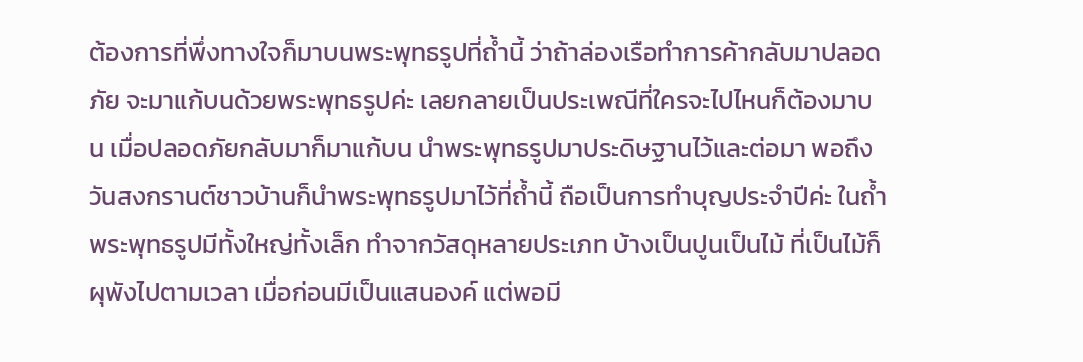ต้องการที่พึ่งทางใจก็มาบนพระพุทธรูปที่ถ้ำนี้ ว่าถ้าล่องเรือทำการค้ากลับมาปลอดภัย จะมาแก้บนด้วยพระพุทธรูปค่ะ เลยกลายเป็นประเพณีที่ใครจะไปไหนก็ต้องมาบน เมื่อปลอดภัยกลับมาก็มาแก้บน นำพระพุทธรูปมาประดิษฐานไว้และต่อมา พอถึงวันสงกรานต์ชาวบ้านก็นำพระพุทธรูปมาไว้ที่ถ้ำนี้ ถือเป็นการทำบุญประจำปีค่ะ ในถ้ำพระพุทธรูปมีทั้งใหญ่ทั้งเล็ก ทำจากวัสดุหลายประเภท บ้างเป็นปูนเป็นไม้ ที่เป็นไม้ก็ผุพังไปตามเวลา เมื่อก่อนมีเป็นแสนองค์ แต่พอมี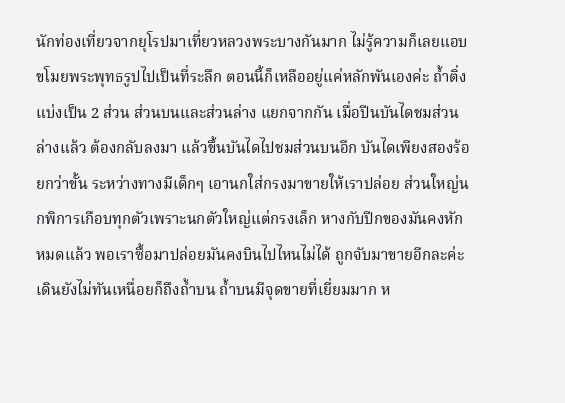นักท่องเที่ยวจากยุโรปมาเที่ยวหลวงพระบางกันมาก ไม่รู้ความก็เลยแอบขโมยพระพุทธรูปไปเป็นที่ระลึก ตอนนี้ก็เหลืออยู่แค่หลักพันเองค่ะ ถ้ำติ่งแบ่งเป็น 2 ส่วน ส่วนบนและส่วนล่าง แยกจากกัน เมื่อปีนบันไดชมส่วนล่างแล้ว ต้องกลับลงมา แล้วขึ้นบันไดไปชมส่วนบนอีก บันไดเพียงสองร้อยกว่าขั้น ระหว่างทางมีเด็กๆ เอานกใส่กรงมาขายให้เราปล่อย ส่วนใหญ่นกพิการเกือบทุกตัวเพราะนกตัวใหญ่แต่กรงเล็ก หางกับปีกของมันคงหักหมดแล้ว พอเราซื้อมาปล่อยมันคงบินไปไหนไม่ได้ ถูกจับมาขายอีกละค่ะ
เดินยังไม่ทันเหนื่อยก็ถึงถ้ำบน ถ้ำบนมีจุดขายที่เยี่ยมมาก ห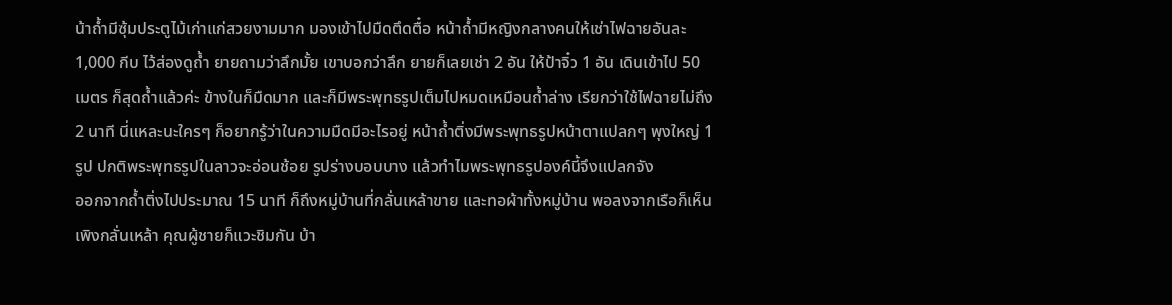น้าถ้ำมีซุ้มประตูไม้เก่าแก่สวยงามมาก มองเข้าไปมืดตึดตื๋อ หน้าถ้ำมีหญิงกลางคนให้เช่าไฟฉายอันละ 1,000 กีบ ไว้ส่องดูถ้ำ ยายถามว่าลึกมั้ย เขาบอกว่าลึก ยายก็เลยเช่า 2 อัน ให้ป้าจิ๋ว 1 อัน เดินเข้าไป 50 เมตร ก็สุดถ้ำแล้วค่ะ ข้างในก็มืดมาก และก็มีพระพุทธรูปเต็มไปหมดเหมือนถ้ำล่าง เรียกว่าใช้ไฟฉายไม่ถึง 2 นาที นี่แหละนะใครๆ ก็อยากรู้ว่าในความมืดมีอะไรอยู่ หน้าถ้ำติ่งมีพระพุทธรูปหน้าตาแปลกๆ พุงใหญ่ 1 รูป ปกติพระพุทธรูปในลาวจะอ่อนช้อย รูปร่างบอบบาง แล้วทำไมพระพุทธรูปองค์นี้จึงแปลกจัง
ออกจากถ้ำติ่งไปประมาณ 15 นาที ก็ถึงหมู่บ้านที่กลั่นเหล้าขาย และทอผ้าทั้งหมู่บ้าน พอลงจากเรือก็เห็นเพิงกลั่นเหล้า คุณผู้ชายก็แวะชิมกัน บ้า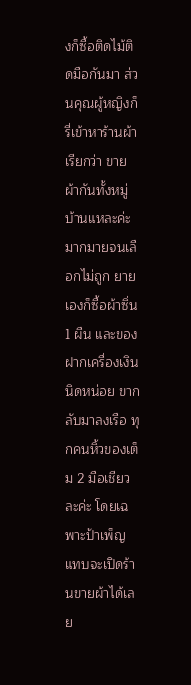งก็ซื้อติดไม้ติดมือกันมา ส่วนคุณผู้หญิงก็รี่เข้าหาร้านผ้า เรียกว่า ขายผ้ากันทั้งหมู่บ้านแหละค่ะ มากมายจนเลือกไม่ถูก ยายเองก็ซื้อผ้าซิ่น 1 ผืน และของฝากเครื่องเงินนิดหน่อย ขากลับมาลงเรือ ทุกคนหิ้วของเต็ม 2 มือเชียวละค่ะ โดยเฉพาะป้าเพ็ญแทบจะเปิดร้านขายผ้าได้เลย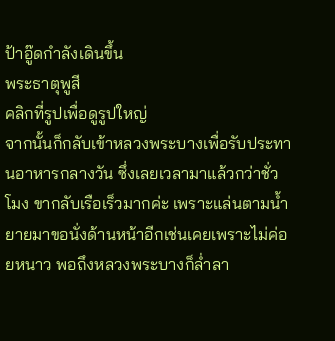ป้าอู๊ดกำลังเดินขึ้น
พระธาตุพูสี
คลิกที่รูปเพื่อดูรูปใหญ่
จากนั้นก็กลับเข้าหลวงพระบางเพื่อรับประทานอาหารกลางวัน ซึ่งเลยเวลามาแล้วกว่าชั่วโมง ขากลับเรือเร็วมากค่ะ เพราะแล่นตามน้ำ ยายมาขอนั่งด้านหน้าอีกเช่นเคยเพราะไม่ค่อยหนาว พอถึงหลวงพระบางก็ล่ำลา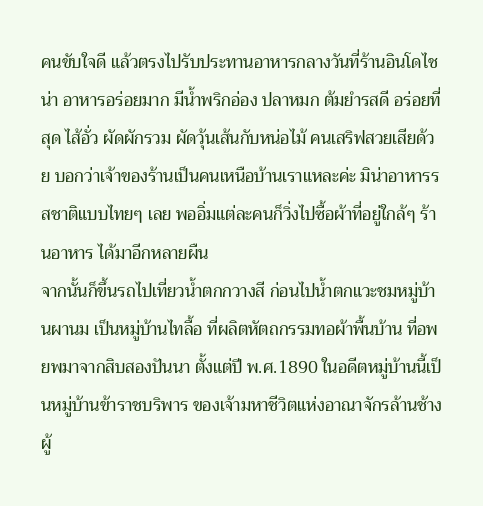คนขับใจดี แล้วตรงไปรับประทานอาหารกลางวันที่ร้านอินโดไชน่า อาหารอร่อยมาก มีน้ำพริกอ่อง ปลาหมก ต้มยำรสดี อร่อยที่สุด ไส้อั่ว ผัดผักรวม ผัดวุ้นเส้นกับหน่อไม้ คนเสริฟสวยเสียด้วย บอกว่าเจ้าของร้านเป็นคนเหนือบ้านเราแหละค่ะ มิน่าอาหารรสชาติแบบไทยๆ เลย พออิ่มแต่ละคนก็วิ่งไปซื้อผ้าที่อยู่ใกล้ๆ ร้านอาหาร ได้มาอีกหลายผืน
จากนั้นก็ขึ้นรถไปเที่ยวน้ำตกกวางสี ก่อนไปน้ำตกแวะชมหมู่บ้านผานม เป็นหมู่บ้านไทลื้อ ที่ผลิตหัตถกรรมทอผ้าพื้นบ้าน ที่อพยพมาจากสิบสองปันนา ตั้งแต่ปี พ.ศ.1890 ในอดีตหมู่บ้านนี้เป็นหมู่บ้านข้าราชบริพาร ของเจ้ามหาชีวิตแห่งอาณาจักรล้านช้างผู้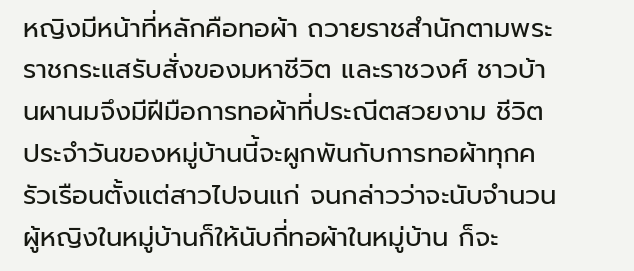หญิงมีหน้าที่หลักคือทอผ้า ถวายราชสำนักตามพระราชกระแสรับสั่งของมหาชีวิต และราชวงศ์ ชาวบ้านผานมจึงมีฝีมือการทอผ้าที่ประณีตสวยงาม ชีวิตประจำวันของหมู่บ้านนี้จะผูกพันกับการทอผ้าทุกครัวเรือนตั้งแต่สาวไปจนแก่ จนกล่าวว่าจะนับจำนวนผู้หญิงในหมู่บ้านก็ให้นับกี่ทอผ้าในหมู่บ้าน ก็จะ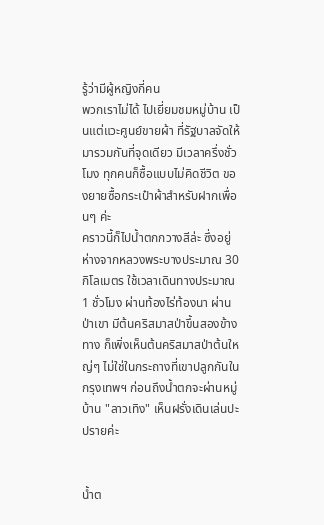รู้ว่ามีผู้หญิงกี่คน
พวกเราไม่ได้ ไปเยี่ยมชมหมู่บ้าน เป็นแต่แวะศูนย์ขายผ้า ที่รัฐบาลจัดให้มารวมกันที่จุดเดียว มีเวลาครึ่งชั่วโมง ทุกคนก็ซื้อแบบไม่คิดชีวิต ของยายซื้อกระเป๋าผ้าสำหรับฝากเพื่อนๆ ค่ะ
คราวนี้ก็ไปน้ำตกกวางสีล่ะ ซึ่งอยู่ห่างจากหลวงพระบางประมาณ 30 กิโลเมตร ใช้เวลาเดินทางประมาณ 1 ชั่วโมง ผ่านท้องไร่ท้องนา ผ่านป่าเขา มีต้นคริสมาสป่าขึ้นสองข้างทาง ก็เพิ่งเห็นต้นคริสมาสป่าต้นใหญ่ๆ ไม่ใช่ในกระถางที่เขาปลูกกันในกรุงเทพฯ ก่อนถึงน้ำตกจะผ่านหมู่บ้าน "ลาวเทิง" เห็นฝรั่งเดินเล่นปะปรายค่ะ


น้ำต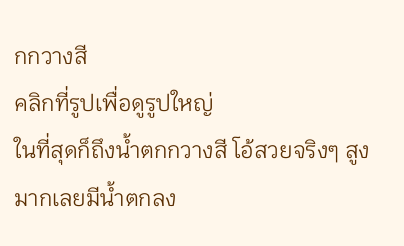กกวางสี
คลิกที่รูปเพื่อดูรูปใหญ่
ในที่สุดก็ถึงน้ำตกกวางสี โอ้สวยจริงๆ สูงมากเลยมีน้ำตกลง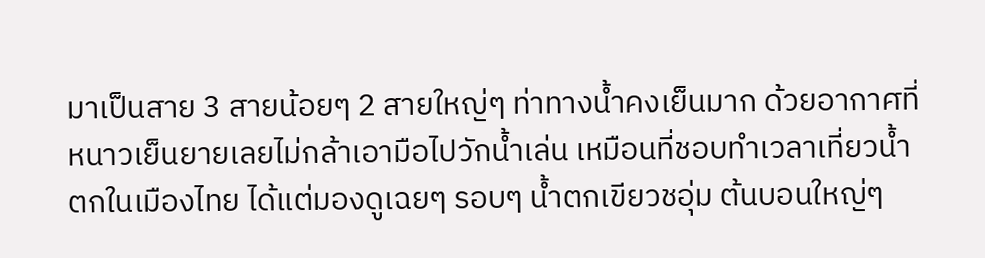มาเป็นสาย 3 สายน้อยๆ 2 สายใหญ่ๆ ท่าทางน้ำคงเย็นมาก ด้วยอากาศที่หนาวเย็นยายเลยไม่กล้าเอามือไปวักน้ำเล่น เหมือนที่ชอบทำเวลาเที่ยวน้ำตกในเมืองไทย ได้แต่มองดูเฉยๆ รอบๆ น้ำตกเขียวชอุ่ม ต้นบอนใหญ่ๆ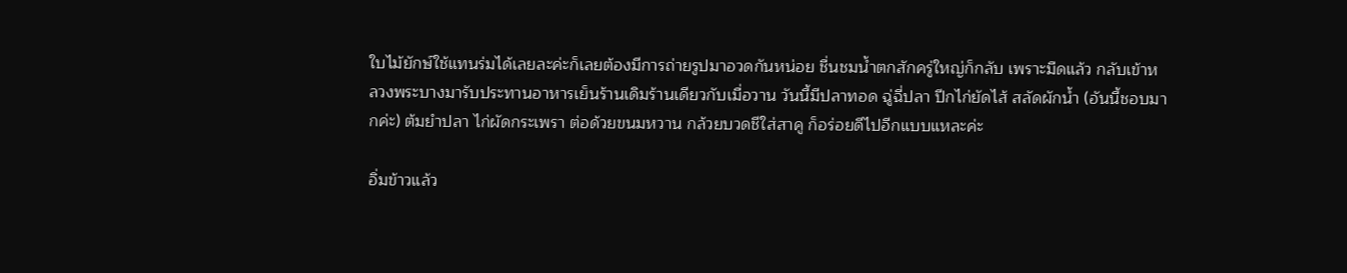ใบไม้ยักษ์ใช้แทนร่มได้เลยละค่ะก็เลยต้องมีการถ่ายรูปมาอวดกันหน่อย ชื่นชมน้ำตกสักครู่ใหญ่ก็กลับ เพราะมืดแล้ว กลับเข้าหลวงพระบางมารับประทานอาหารเย็นร้านเดิมร้านเดียวกับเมื่อวาน วันนี้มีปลาทอด ฉู่ฉี่ปลา ปีกไก่ยัดไส้ สลัดผักน้ำ (อันนี้ชอบมากค่ะ) ต้มยำปลา ไก่ผัดกระเพรา ต่อด้วยขนมหวาน กล้วยบวดชีใส่สาคู ก็อร่อยดีไปอีกแบบแหละค่ะ

อิ่มข้าวแล้ว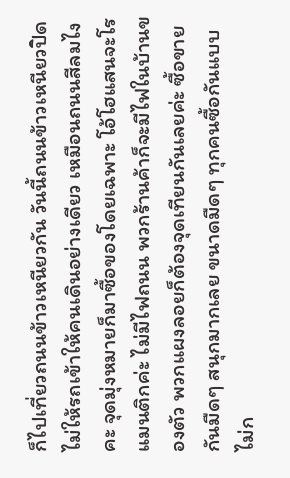ก็ไปเที่ยวถนนข้าวเหนียวกัน วันนี้ถนนข้าวเหนียวปิดไม่ให้รถเข้าให้คนเดินอย่างเดียว เหมือนถนนสีลมไงคะ จุดมุ่งหมายก็มาซื้อของโดยเฉพาะ โอ้โฮแสนจะโรแมนติกค่ะ ไม่มีไฟถนน พวกร้านค้าก็จะมีไฟในบ้านของตัว พวกแผงลอยก็ต้องจุดเทียนกันเลยค่ะ ซื้อขายกันมืดๆ สนุกมากเลย ขนาดมืดๆ ทุกคนซื้อกันแบบไม่ก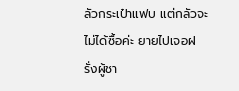ลัวกระเป๋าแฟบ แต่กลัวจะไม่ได้ซื้อค่ะ ยายไปเจอฝรั่งผู้ชา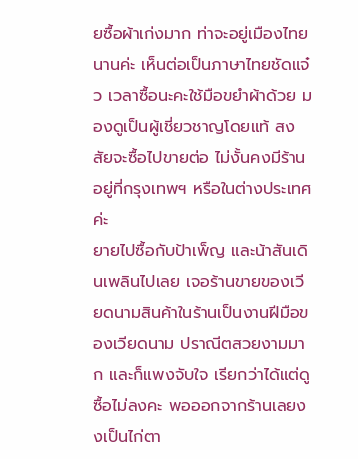ยซื้อผ้าเก่งมาก ท่าจะอยู่เมืองไทยนานค่ะ เห็นต่อเป็นภาษาไทยชัดแจ๋ว เวลาซื้อนะคะใช้มือขยำผ้าด้วย มองดูเป็นผู้เชี่ยวชาญโดยแท้ สงสัยจะซื้อไปขายต่อ ไม่งั้นคงมีร้านอยู่ที่กรุงเทพฯ หรือในต่างประเทศค่ะ
ยายไปซื้อกับป้าเพ็ญ และน้าสันเดินเพลินไปเลย เจอร้านขายของเวียดนามสินค้าในร้านเป็นงานฝีมือของเวียดนาม ปราณีตสวยงามมาก และก็แพงจับใจ เรียกว่าได้แต่ดู ซื้อไม่ลงคะ พอออกจากร้านเลยงงเป็นไก่ตา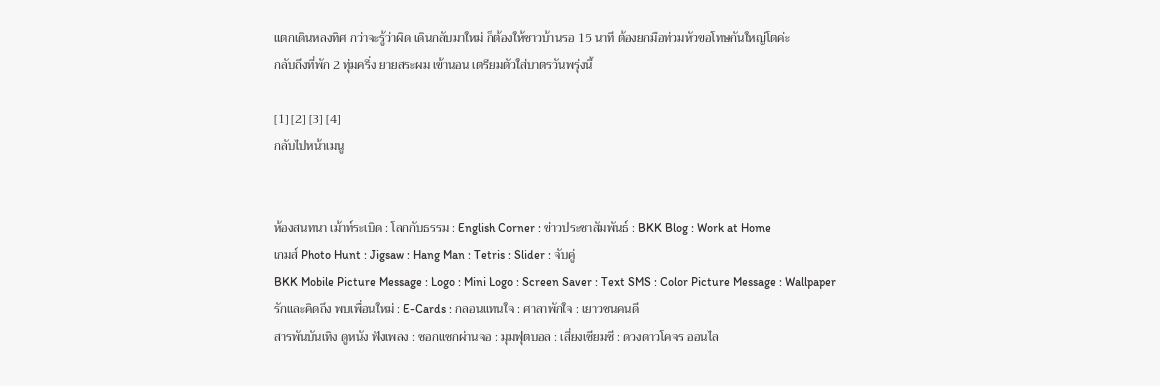แตกเดินหลงทิศ กว่าจะรู้ว่าผิด เดินกลับมาใหม่ ก็ต้องให้ชาวบ้านรอ 15 นาที ต้องยกมือท่วมหัวขอโทษกันใหญ่โตค่ะ
กลับถึงที่พัก 2 ทุ่มครึ่ง ยายสระผม เข้านอน เตรียมตัวใส่บาตรวันพรุ่งนี้

[1] [2] [3] [4]
กลับไปหน้าเมนู


ห้องสนทนา เม้าท์ระเบิด : โลกกับธรรม : English Corner : ข่าวประชาสัมพันธ์ : BKK Blog : Work at Home
เกมส์ Photo Hunt : Jigsaw : Hang Man : Tetris : Slider : จับคู่
BKK Mobile Picture Message : Logo : Mini Logo : Screen Saver : Text SMS : Color Picture Message : Wallpaper
รักและคิดถึง พบเพื่อนใหม่ : E-Cards : กลอนแทนใจ : ศาลาพักใจ : เยาวชนคนดี
สารพันบันเทิง ดูหนัง ฟังเพลง : ซอกแซกผ่านจอ : มุมฟุตบอล : เสี่ยงเซียมซี : ดวงดาวโคจร ออนไล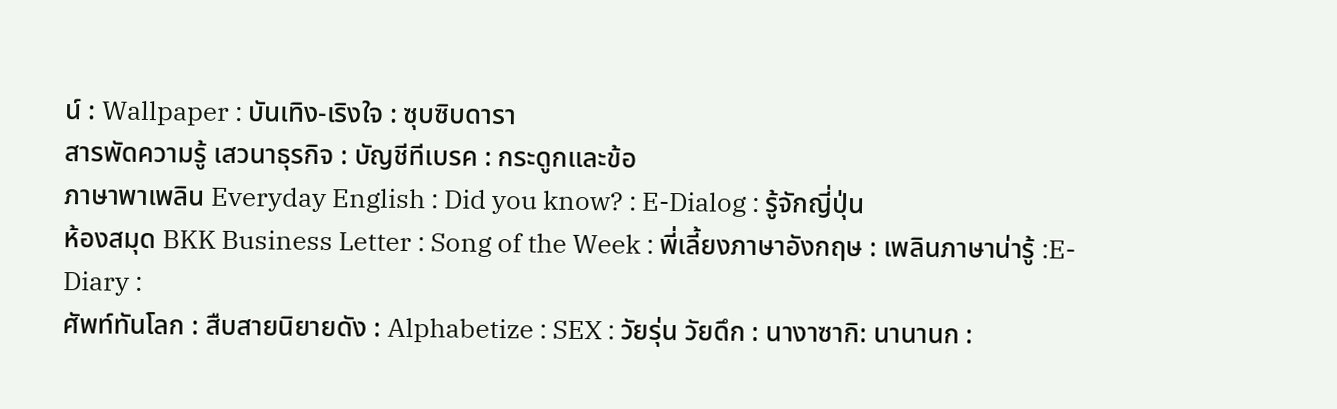น์ : Wallpaper : บันเทิง-เริงใจ : ซุบซิบดารา
สารพัดความรู้ เสวนาธุรกิจ : บัญชีทีเบรค : กระดูกและข้อ
ภาษาพาเพลิน Everyday English : Did you know? : E-Dialog : รู้จักญี่ปุ่น
ห้องสมุด BKK Business Letter : Song of the Week : พี่เลี้ยงภาษาอังกฤษ : เพลินภาษาน่ารู้ :E-Diary :
ศัพท์ทันโลก : สืบสายนิยายดัง : Alphabetize : SEX : วัยรุ่น วัยดึก : นางาซากิ: นานานก :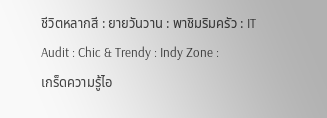ชีวิตหลากสี : ยายวันวาน : พาชิมริมครัว : IT Audit : Chic & Trendy : Indy Zone :
เกร็ดความรู้ไอ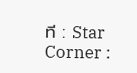ที : Star Corner :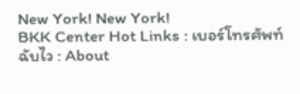New York! New York!
BKK Center Hot Links : เบอร์โทรศัพท์ฉับไว : About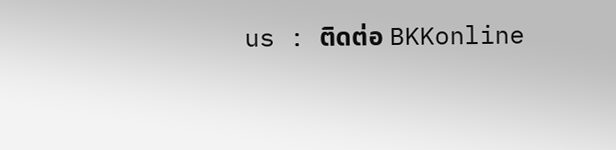us : ติดต่อ BKKonline